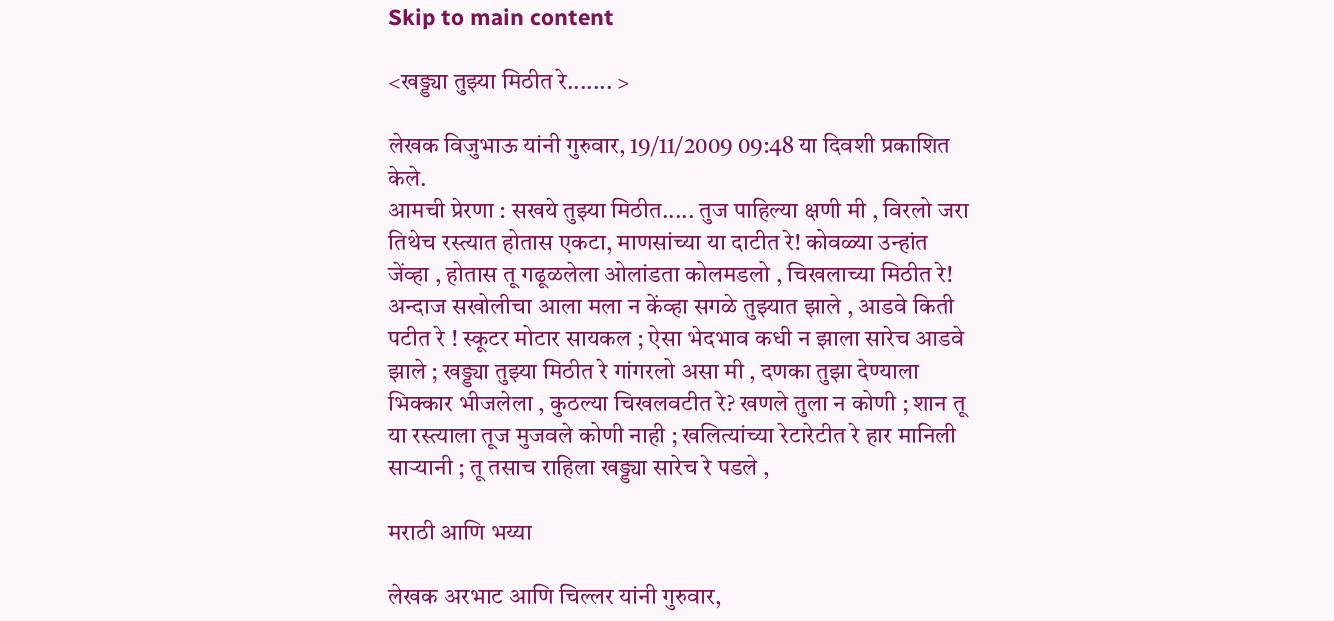Skip to main content

<खड्ड्या तुझ्या मिठीत रे....... >

लेखक विजुभाऊ यांनी गुरुवार, 19/11/2009 09:48 या दिवशी प्रकाशित केले.
आमची प्रेरणा : सखये तुझ्या मिठीत..... तुज पाहिल्या क्षणी मी , विरलो जरा तिथेच रस्त्यात होतास एकटा, माणसांच्या या दाटीत रे! कोवळ्या उन्हांत जेंव्हा , होतास तू गढूळलेला ओलांडता कोलमडलो , चिखलाच्या मिठीत रे! अन्दाज सखोलीचा आला मला न केंव्हा सगळे तुझ्यात झाले , आडवे किती पटीत रे ! स्कूटर मोटार सायकल ; ऐसा भेदभाव कधी न झाला सारेच आडवे झाले ; खड्ड्या तुझ्या मिठीत रे गांगरलो असा मी , दणका तुझा देण्याला भिक्कार भीजलेला , कुठल्या चिखलवटीत रे? खणले तुला न कोणी ; शान तू या रस्त्याला तूज मुजवले कोणी नाही ; खलित्यांच्या रेटारेटीत रे हार मानिली सार्‍यानी ; तू तसाच राहिला खड्ड्या सारेच रे पडले ,

मराठी आणि भय्या

लेखक अरभाट आणि चिल्लर यांनी गुरुवार,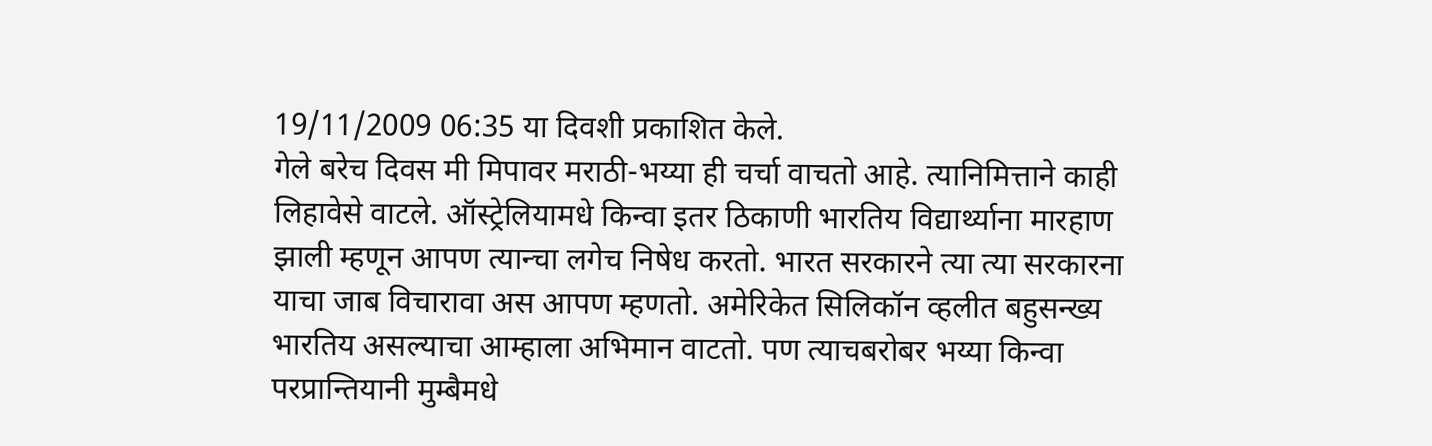19/11/2009 06:35 या दिवशी प्रकाशित केले.
गेले बरेच दिवस मी मिपावर मराठी-भय्या ही चर्चा वाचतो आहे. त्यानिमित्ताने काही लिहावेसे वाटले. ऑस्ट्रेलियामधे किन्वा इतर ठिकाणी भारतिय विद्यार्थ्याना मारहाण झाली म्हणून आपण त्यान्चा लगेच निषेध करतो. भारत सरकारने त्या त्या सरकारना याचा जाब विचारावा अस आपण म्हणतो. अमेरिकेत सिलिकॉन व्हलीत बहुसन्ख्य भारतिय असल्याचा आम्हाला अभिमान वाटतो. पण त्याचबरोबर भय्या किन्वा परप्रान्तियानी मुम्बैमधे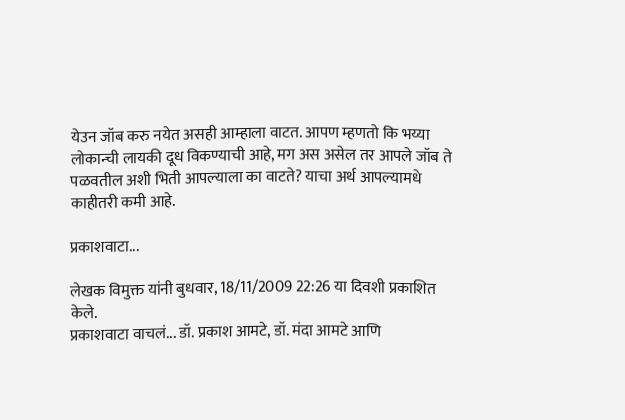येउन जॉब करु नयेत असही आम्हाला वाटत. आपण म्हणतो कि भय्या लोकान्ची लायकी दूध विकण्याची आहे, मग अस असेल तर आपले जॉब ते पळवतील अशी भिती आपल्याला का वाटते? याचा अर्थ आपल्यामधे काहीतरी कमी आहे.

प्रकाशवाटा...

लेखक विमुक्त यांनी बुधवार, 18/11/2009 22:26 या दिवशी प्रकाशित केले.
प्रकाशवाटा वाचलं... डॉ. प्रकाश आमटे, डॉ. मंदा आमटे आणि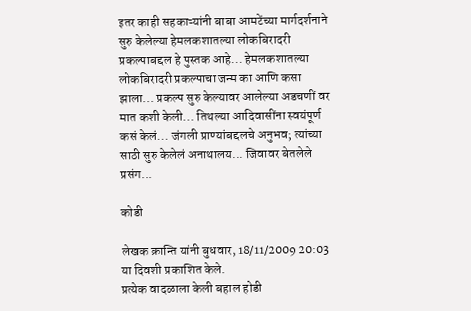इतर काही सहकाऱ्यांनी बाबा आमटेंच्या मार्गदर्शनाने सुरु केलेल्या हेमलकशातल्या लोकबिरादरी प्रकल्पाबद्दल हे पुस्तक आहे... हेमलकशातल्या लोकबिरादरी प्रकल्पाचा जन्म का आणि कसा झाला... प्रकल्प सुरु केल्यावर आलेल्या अडचणीं वर मात कशी केली... तिथल्या आदिवासींना स्वयंपूर्ण कसं केलं... जंगली प्राण्यांबद्दलचे अनुभव; त्यांच्या साठी सुरु केलेलं अनाथालय... जिवावर बेतलेले प्रसंग...

कोडी

लेखक क्रान्ति यांनी बुधवार, 18/11/2009 20:03 या दिवशी प्रकाशित केले.
प्रत्येक वादळाला केली बहाल होडी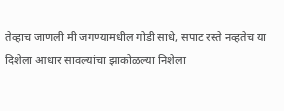तेव्हाच जाणली मी जगण्यामधील गोडी साधे, सपाट रस्ते नव्हतेच या दिशेला आधार सावल्यांचा झाकोळल्या निशेला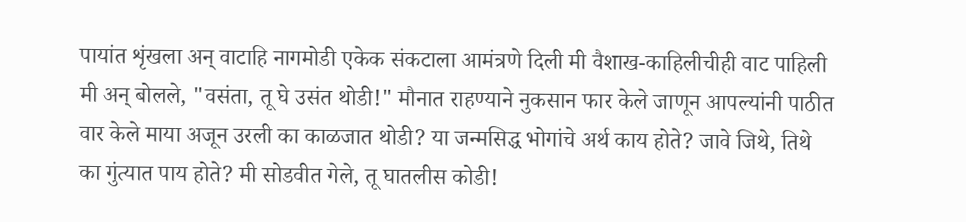पायांत शृंखला अन् वाटाहि नागमोडी एकेक संकटाला आमंत्रणे दिली मी वैशाख-काहिलीचीही वाट पाहिली मी अन् बोलले, "वसंता, तू घे उसंत थोडी!" मौनात राहण्याने नुकसान फार केले जाणून आपल्यांनी पाठीत वार केले माया अजून उरली का काळजात थोडी? या जन्मसिद्ध भोगांचे अर्थ काय होते? जावे जिथे, तिथे का गुंत्यात पाय होते? मी सोडवीत गेले, तू घातलीस कोडी!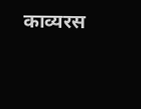काव्यरस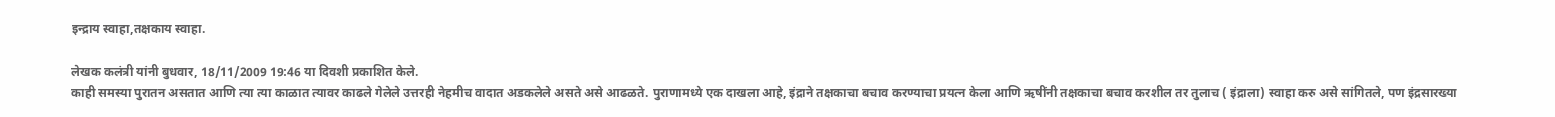इन्द्राय स्वाहा,तक्षकाय स्वाहा.

लेखक कलंत्री यांनी बुधवार, 18/11/2009 19:46 या दिवशी प्रकाशित केले.
काही समस्या पुरातन असतात आणि त्या त्या काळात त्यावर काढले गेलेले उत्तरही नेहमीच वादात अडकलेले असते असे आढळते. पुराणामध्ये एक दाखला आहे, इंद्राने तक्षकाचा बचाव करण्याचा प्रयत्न केला आणि ऋषींनी तक्षकाचा बचाव करशील तर तुलाच ( इंद्राला) स्वाहा करु असे सांगितले, पण इंद्रसारख्या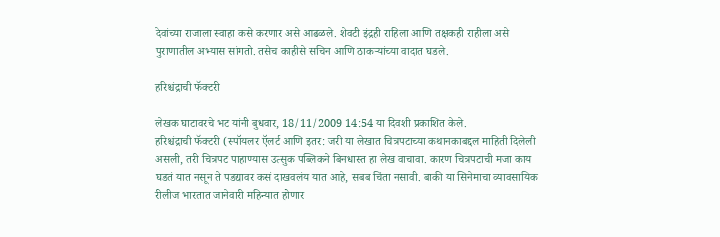देवांच्या राजाला स्वाहा कसे करणार असे आढळले. शेवटी इंद्रही राहिला आणि तक्षकही राहीला असे पुराणातील अभ्यास सांगतो. तसेच काहीसे सचिन आणि ठाकर्‍यांच्या वादात घडले.

हरिश्चंद्राची फॅक्टरी

लेखक घाटावरचे भट यांनी बुधवार, 18/11/2009 14:54 या दिवशी प्रकाशित केले.
हरिश्चंद्राची फॅक्टरी (स्पॉयलर ऍलर्ट आणि इतर: जरी या लेखात चित्रपटाच्या कथानकाबद्दल माहिती दिलेली असली, तरी चित्रपट पाहाण्यास उत्सुक पब्लिकने बिनधास्त हा लेख वाचावा. कारण चित्रपटाची मजा काय घडतं यात नसून ते पडद्यावर कसं दाखवलंय यात आहे, सबब चिंता नसावी. बाकी या सिनेमाचा व्यावसायिक रीलीज भारतात जानेवारी महिन्यात होणार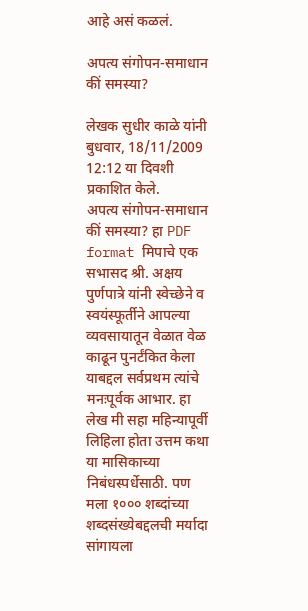आहे असं कळलं.

अपत्य संगोपन-समाधान कीं समस्या?

लेखक सुधीर काळे यांनी बुधवार, 18/11/2009 12:12 या दिवशी प्रकाशित केले.
अपत्य संगोपन-समाधान कीं समस्या? हा PDF format मिपाचे एक सभासद श्री. अक्षय पुर्णपात्रे यांनी स्वेच्छेने व स्वयंस्फूर्तीने आपल्या व्यवसायातून वेळात वेळ काढून पुनर्टंकित केला याबद्दल सर्वप्रथम त्यांचे मनःपूर्वक आभार. हा लेख मी सहा महिन्यापूर्वी लिहिला होता उत्तम कथा या मासिकाच्या निबंधस्पर्धेसाठी. पण मला १००० शब्दांच्या शब्दसंख्येबद्दलची मर्यादा सांगायला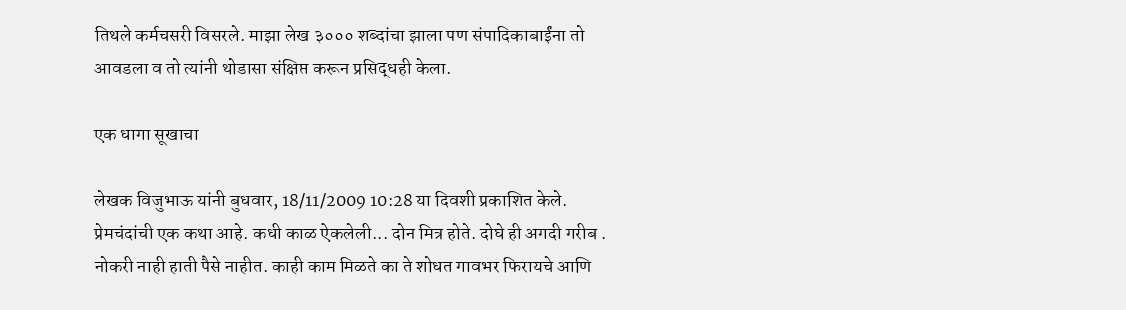तिथले कर्मचसरी विसरले. माझा लेख ३००० शब्दांचा झाला पण संपादिकाबाईंना तो आवडला व तो त्यांनी थोडासा संक्षिप्त करून प्रसिद्धही केला.

एक धागा सूखाचा

लेखक विजुभाऊ यांनी बुधवार, 18/11/2009 10:28 या दिवशी प्रकाशित केले.
प्रेमचंदांची एक कथा आहे. कधी काळ ऐकलेली... दोन मित्र होते. दोघे ही अगदी गरीब . नोकरी नाही हाती पैसे नाहीत. काही काम मिळते का ते शोधत गावभर फिरायचे आणि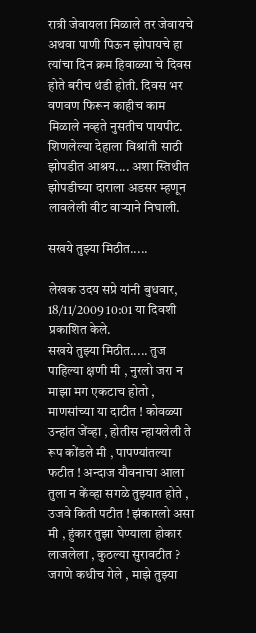रात्री जेवायला मिळाले तर जेवायचे अथवा पाणी पिऊन झोपायचे हा त्यांचा दिन क्रम हिवाळ्या चे दिवस होते बरीच थंडी होती. दिवस भर वणवण फिरून काहीच काम मिळाले नव्हते नुसतीच पायपीट. शिणलेल्या देहाला विश्रांती साठी झोपडीत आश्रय.... अशा स्तिथीत झोपडीच्या दाराला अडसर म्हणून लावलेली वीट वार्‍याने निघाली.

सखये तुझ्या मिठीत.....

लेखक उदय सप्रे यांनी बुधवार, 18/11/2009 10:01 या दिवशी प्रकाशित केले.
सखये तुझ्या मिठीत..... तुज पाहिल्या क्षणी मी , नुरलो जरा न माझा मग एकटाच होतो , माणसांच्या या दाटीत ! कोवळ्या उन्हांत जेंव्हा , होतीस न्हायलेली ते रूप कोंडले मी , पापण्यांतल्या फटीत ! अन्दाज यौवनाचा आला तुला न केंव्हा सगळे तुझ्यात होते , उजवे किती पटीत ! झंकारलो असा मी , हुंकार तुझा घेण्याला होकार लाजलेला , कुठल्या सुरावटीत ? जगणे कधीच गेले , माझे तुझ्या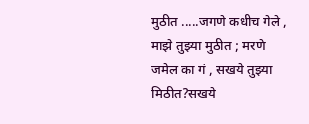मुठीत .....जगणे कधीच गेले , माझे तुझ्या मुठीत ; मरणे जमेल का गं , सखये तुझ्या मिठीत?सखये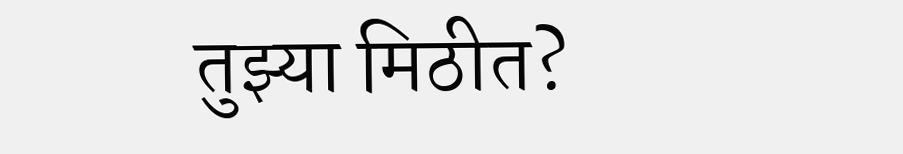तुझ्या मिठीत?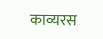काव्यरस